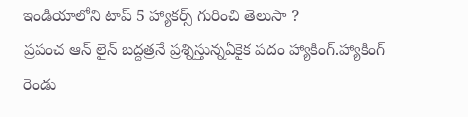ఇండియాలోని టాప్ 5 హ్యాకర్స్ గురించి తెలుసా ?
ప్రపంచ ఆన్ లైన్ బద్దత్రనే ప్రశ్నిస్తున్నఏకైక పదం హ్యాకింగ్.హ్యాకింగ్ రెండు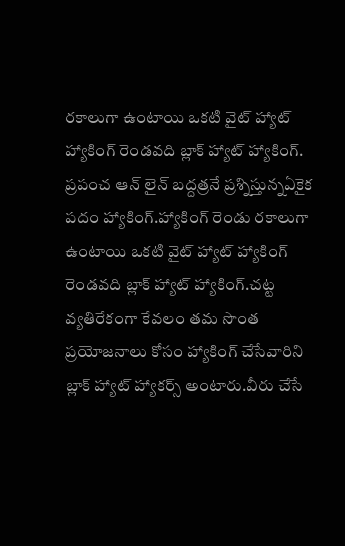రకాలుగా ఉంటాయి ఒకటి వైట్ హ్యాట్ హ్యాకింగ్ రెండవది బ్లాక్ హ్యాట్ హ్యాకింగ్.
ప్రపంచ ఆన్ లైన్ బద్దత్రనే ప్రశ్నిస్తున్నఏకైక పదం హ్యాకింగ్.హ్యాకింగ్ రెండు రకాలుగా ఉంటాయి ఒకటి వైట్ హ్యాట్ హ్యాకింగ్ రెండవది బ్లాక్ హ్యాట్ హ్యాకింగ్.చట్ట వ్యతిరేకంగా కేవలం తమ సొంత ప్రయోజనాలు కోసం హ్యాకింగ్ చేసేవారిని బ్లాక్ హ్యాట్ హ్యాకర్స్ అంటారు.వీరు చేసే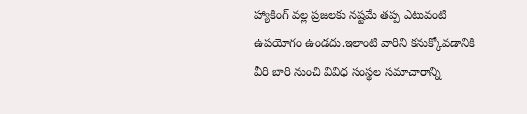హ్యాకింగ్ వల్ల ప్రజలకు నష్టమే తప్ప ఎటువంటి ఉపయోగం ఉండదు.ఇలాంటి వారిని కనుక్కోవడానికి వీరి బారి నుంచి వివిధ సంస్థల సమాచారాన్ని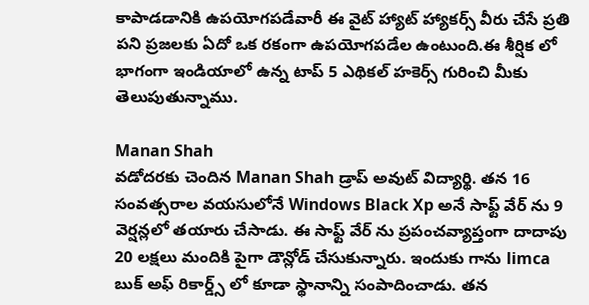కాపాడడానికి ఉపయోగపడేవారీ ఈ వైట్ హ్యాట్ హ్యాకర్స్ వీరు చేసే ప్రతి పని ప్రజలకు ఏదో ఒక రకంగా ఉపయోగపడేల ఉంటుంది.ఈ శీర్షిక లో భాగంగా ఇండియాలో ఉన్న టాప్ 5 ఎథికల్ హకెర్స్ గురించి మీకు తెలుపుతున్నాము.

Manan Shah
వడోదరకు చెందిన Manan Shah డ్రాప్ అవుట్ విద్యార్థి. తన 16 సంవత్సరాల వయసులోనే Windows Black Xp అనే సాఫ్ట్ వేర్ ను 9 వెర్షన్లలో తయారు చేసాడు. ఈ సాఫ్ట్ వేర్ ను ప్రపంచవ్యాప్తంగా దాదాపు 20 లక్షలు మందికి పైగా డౌన్లోడ్ చేసుకున్నారు. ఇందుకు గాను limca బుక్ అఫ్ రికార్డ్స్ లో కూడా స్థానాన్ని సంపాదించాడు. తన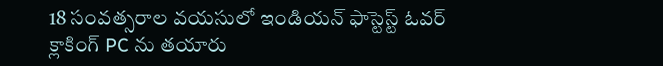18 సంవత్సరాల వయసులో ఇండియన్ ఫాస్టెస్ట్ ఓవర్ క్లాకింగ్ PC ను తయారు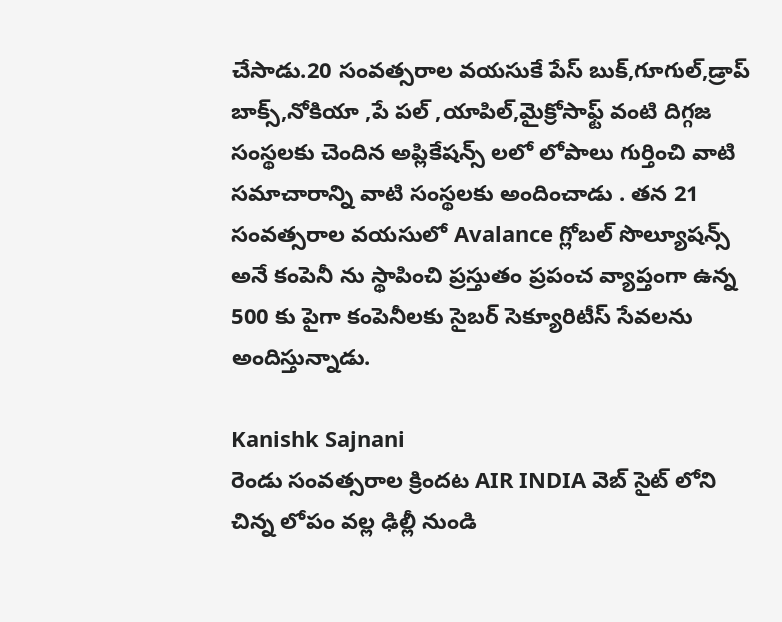చేసాడు.20 సంవత్సరాల వయసుకే పేస్ బుక్,గూగుల్,డ్రాప్ బాక్స్,నోకియా ,పే పల్ ,యాపిల్,మైక్రోసాఫ్ట్ వంటి దిగ్గజ సంస్థలకు చెందిన అప్లికేషన్స్ లలో లోపాలు గుర్తించి వాటి సమాచారాన్ని వాటి సంస్థలకు అందించాడు . తన 21 సంవత్సరాల వయసులో Avalance గ్లోబల్ సొల్యూషన్స్ అనే కంపెనీ ను స్థాపించి ప్రస్తుతం ప్రపంచ వ్యాప్తంగా ఉన్న 500 కు పైగా కంపెనీలకు సైబర్ సెక్యూరిటీస్ సేవలను అందిస్తున్నాడు.

Kanishk Sajnani
రెండు సంవత్సరాల క్రిందట AIR INDIA వెబ్ సైట్ లోని చిన్న లోపం వల్ల ఢిల్లీ నుండి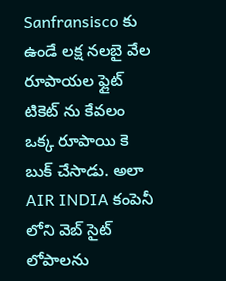Sanfransisco కు ఉండే లక్ష నలబై వేల రూపాయల ఫ్లైట్ టికెట్ ను కేవలం ఒక్క రూపాయి కె బుక్ చేసాడు. అలా AIR INDIA కంపెనీ లోని వెబ్ సైట్ లోపాలను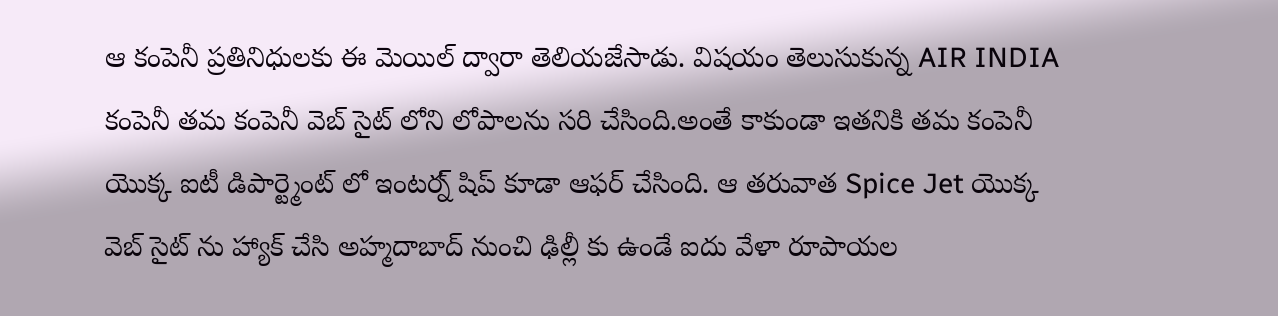ఆ కంపెనీ ప్రతినిధులకు ఈ మెయిల్ ద్వారా తెలియజేసాడు. విషయం తెలుసుకున్న AIR INDIA కంపెనీ తమ కంపెనీ వెబ్ సైట్ లోని లోపాలను సరి చేసింది.అంతే కాకుండా ఇతనికి తమ కంపెనీ యొక్క ఐటీ డిపార్ట్మెంట్ లో ఇంటర్న్ షిప్ కూడా ఆఫర్ చేసింది. ఆ తరువాత Spice Jet యొక్క వెబ్ సైట్ ను హ్యాక్ చేసి అహ్మదాబాద్ నుంచి ఢిల్లీ కు ఉండే ఐదు వేళా రూపాయల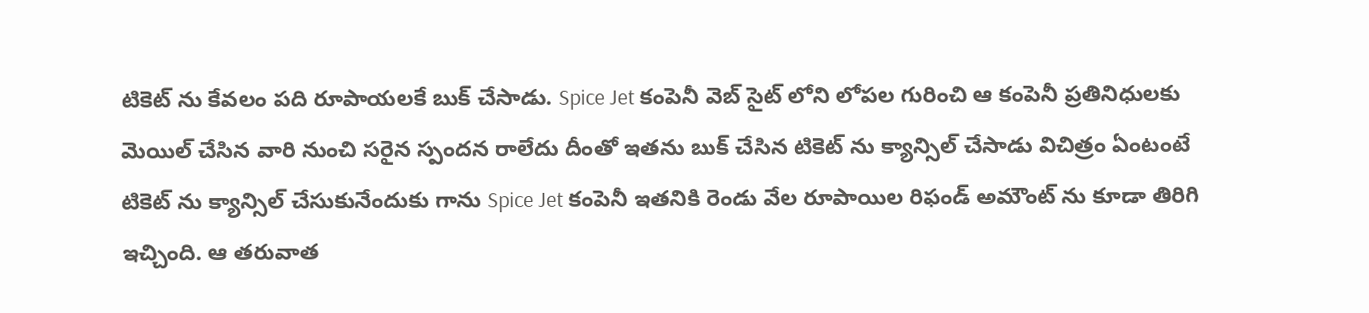టికెట్ ను కేవలం పది రూపాయలకే బుక్ చేసాడు. Spice Jet కంపెనీ వెబ్ సైట్ లోని లోపల గురించి ఆ కంపెనీ ప్రతినిధులకు మెయిల్ చేసిన వారి నుంచి సరైన స్పందన రాలేదు దీంతో ఇతను బుక్ చేసిన టికెట్ ను క్యాన్సిల్ చేసాడు విచిత్రం ఏంటంటే టికెట్ ను క్యాన్సిల్ చేసుకునేందుకు గాను Spice Jet కంపెనీ ఇతనికి రెండు వేల రూపాయిల రిఫండ్ అమౌంట్ ను కూడా తిరిగి ఇచ్చింది. ఆ తరువాత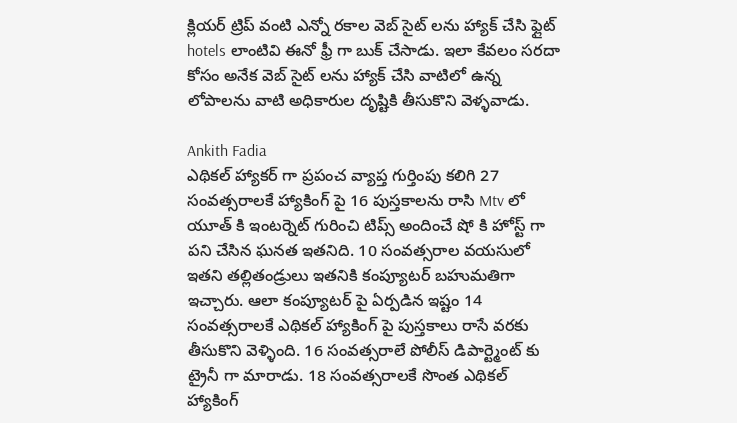క్లియర్ ట్రిప్ వంటి ఎన్నో రకాల వెబ్ సైట్ లను హ్యాక్ చేసి ఫ్లైట్ hotels లాంటివి ఈనో ఫ్రీ గా బుక్ చేసాడు. ఇలా కేవలం సరదా కోసం అనేక వెబ్ సైట్ లను హ్యాక్ చేసి వాటిలో ఉన్న లోపాలను వాటి అధికారుల దృష్టికి తీసుకొని వెళ్ళవాడు.

Ankith Fadia
ఎథికల్ హ్యాకర్ గా ప్రపంచ వ్యాప్త గుర్తింపు కలిగి 27 సంవత్సరాలకే హ్యాకింగ్ పై 16 పుస్తకాలను రాసి Mtv లో యూత్ కి ఇంటర్నెట్ గురించి టిప్స్ అందించే షో కి హోస్ట్ గా పని చేసిన ఘనత ఇతనిది. 10 సంవత్సరాల వయసులో ఇతని తల్లితండ్రులు ఇతనికి కంప్యూటర్ బహుమతిగా ఇచ్చారు. ఆలా కంప్యూటర్ పై ఏర్పడిన ఇష్టం 14 సంవత్సరాలకే ఎథికల్ హ్యాకింగ్ పై పుస్తకాలు రాసే వరకు తీసుకొని వెళ్ళింది. 16 సంవత్సరాలే పోలీస్ డిపార్ట్మెంట్ కు ట్రైనీ గా మారాడు. 18 సంవత్సరాలకే సొంత ఎథికల్ హ్యాకింగ్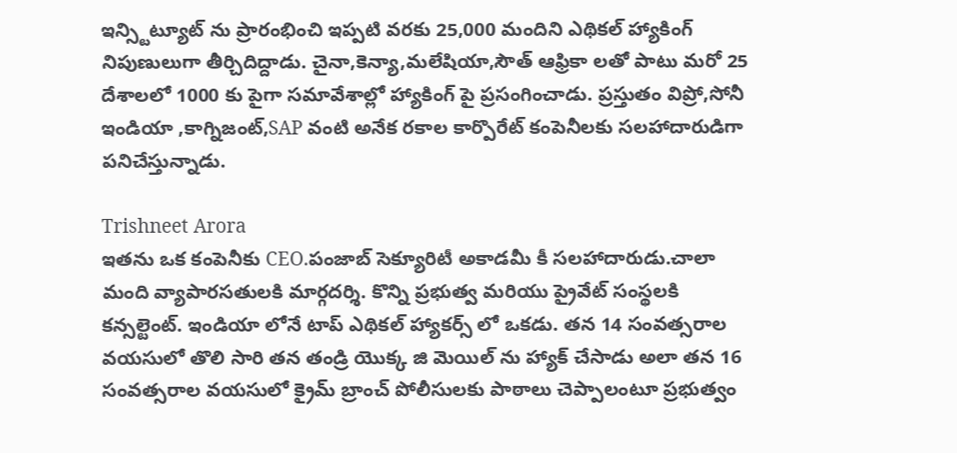ఇన్స్టిట్యూట్ ను ప్రారంభించి ఇప్పటి వరకు 25,000 మందిని ఎథికల్ హ్యాకింగ్ నిపుణులుగా తీర్చిదిద్దాడు. చైనా,కెన్యా,మలేషియా,సౌత్ ఆఫ్రికా లతో పాటు మరో 25 దేశాలలో 1000 కు పైగా సమావేశాల్లో హ్యాకింగ్ పై ప్రసంగించాడు. ప్రస్తుతం విప్రో,సోనీ ఇండియా ,కాగ్నిజంట్,SAP వంటి అనేక రకాల కార్పొరేట్ కంపెనీలకు సలహాదారుడిగా పనిచేస్తున్నాడు.

Trishneet Arora
ఇతను ఒక కంపెనీకు CEO.పంజాబ్ సెక్యూరిటీ అకాడమీ కీ సలహాదారుడు.చాలా మంది వ్యాపారసతులకి మార్గదర్శి. కొన్ని ప్రభుత్వ మరియు ప్రైవేట్ సంస్థలకి కన్సల్టెంట్. ఇండియా లోనే టాప్ ఎథికల్ హ్యాకర్స్ లో ఒకడు. తన 14 సంవత్సరాల వయసులో తొలి సారి తన తండ్రి యొక్క జి మెయిల్ ను హ్యాక్ చేసాడు అలా తన 16 సంవత్సరాల వయసులో క్రైమ్ బ్రాంచ్ పోలీసులకు పాఠాలు చెప్పాలంటూ ప్రభుత్వం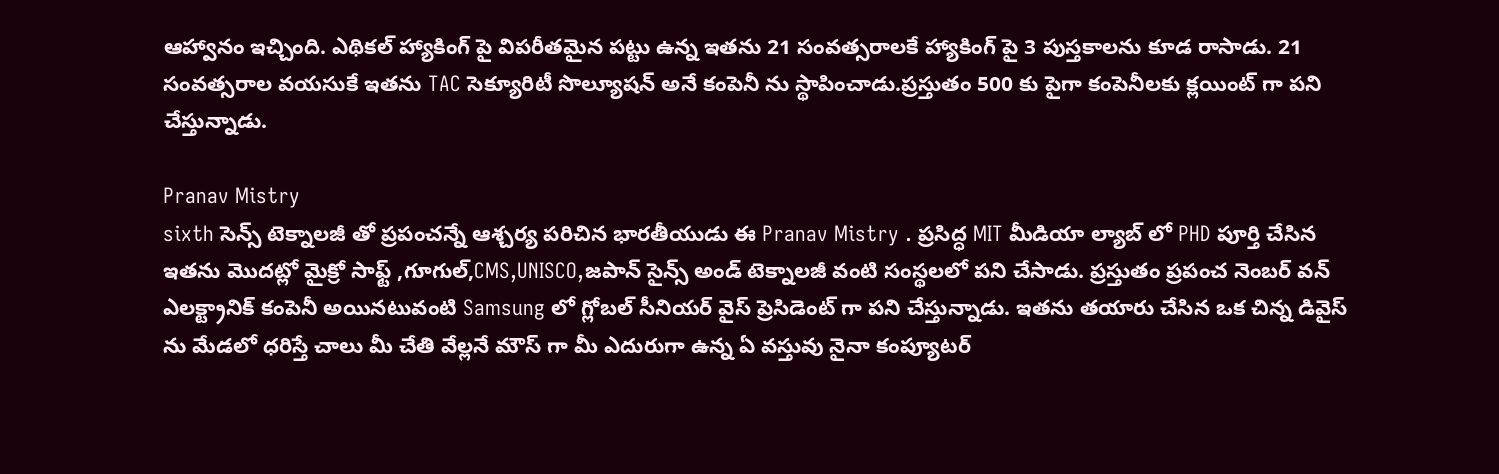ఆహ్వానం ఇచ్చింది. ఎథికల్ హ్యాకింగ్ పై విపరీతమైన పట్టు ఉన్న ఇతను 21 సంవత్సరాలకే హ్యాకింగ్ పై 3 పుస్తకాలను కూడ రాసాడు. 21 సంవత్సరాల వయసుకే ఇతను TAC సెక్యూరిటీ సొల్యూషన్ అనే కంపెనీ ను స్థాపించాడు.ప్రస్తుతం 500 కు పైగా కంపెనీలకు క్లయింట్ గా పని చేస్తున్నాడు.

Pranav Mistry
sixth సెన్స్ టెక్నాలజీ తో ప్రపంచన్నే ఆశ్చర్య పరిచిన భారతీయుడు ఈ Pranav Mistry . ప్రసిద్ధ MIT మీడియా ల్యాబ్ లో PHD పూర్తి చేసిన ఇతను మొదట్లో మైక్రో సాఫ్ట్ ,గూగుల్,CMS,UNISCO,జపాన్ సైన్స్ అండ్ టెక్నాలజీ వంటి సంస్థలలో పని చేసాడు. ప్రస్తుతం ప్రపంచ నెంబర్ వన్ ఎలక్ట్రానిక్ కంపెనీ అయినటువంటి Samsung లో గ్లోబల్ సీనియర్ వైస్ ప్రెసిడెంట్ గా పని చేస్తున్నాడు. ఇతను తయారు చేసిన ఒక చిన్న డివైస్ ను మేడలో ధరిస్తే చాలు మీ చేతి వేల్లనే మౌస్ గా మీ ఎదురుగా ఉన్న ఏ వస్తువు నైనా కంప్యూటర్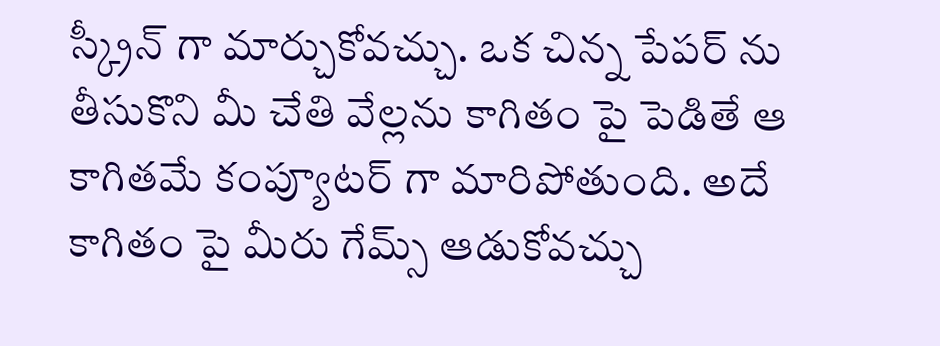స్క్రీన్ గా మార్చుకోవచ్చు. ఒక చిన్న పేపర్ ను తీసుకొని మీ చేతి వేల్లను కాగితం పై పెడితే ఆ కాగితమే కంప్యూటర్ గా మారిపోతుంది. అదే కాగితం పై మీరు గేమ్స్ ఆడుకోవచ్చు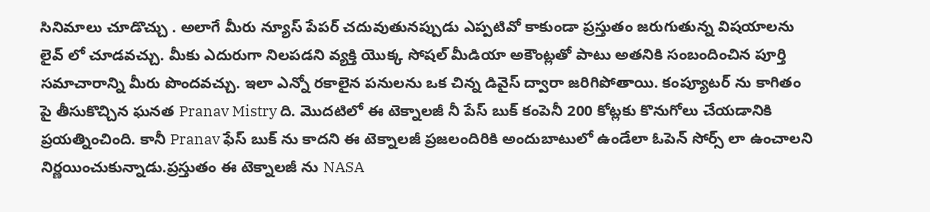సినిమాలు చూడొచ్చు . అలాగే మీరు న్యూస్ పేపర్ చదువుతునప్పుడు ఎప్పటివో కాకుండా ప్రస్తుతం జరుగుతున్న విషయాలను లైవ్ లో చూడవచ్చు. మీకు ఎదురుగా నిలపడని వ్యక్తి యొక్క సోషల్ మీడియా అకౌంట్లతో పాటు అతనికి సంబందించిన పూర్తి సమాచారాన్ని మీరు పొందవచ్చు. ఇలా ఎన్నో రకాలైన పనులను ఒక చిన్న డివైస్ ద్వారా జరిగిపోతాయి. కంప్యూటర్ ను కాగితం పై తీసుకొచ్చిన ఘనత Pranav Mistry ది. మొదటిలో ఈ టెక్నాలజీ నీ పేస్ బుక్ కంపెనీ 200 కోట్లకు కొనుగోలు చేయడానికి ప్రయత్నించింది. కానీ Pranav ఫేస్ బుక్ ను కాదని ఈ టెక్నాలజీ ప్రజలందిరికి అందుబాటులో ఉండేలా ఓపెన్ సోర్స్ లా ఉంచాలని నిర్ణయించుకున్నాడు.ప్రస్తుతం ఈ టెక్నాలజీ ను NASA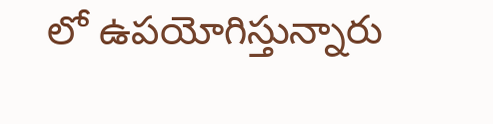లో ఉపయోగిస్తున్నారు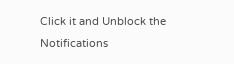Click it and Unblock the Notifications